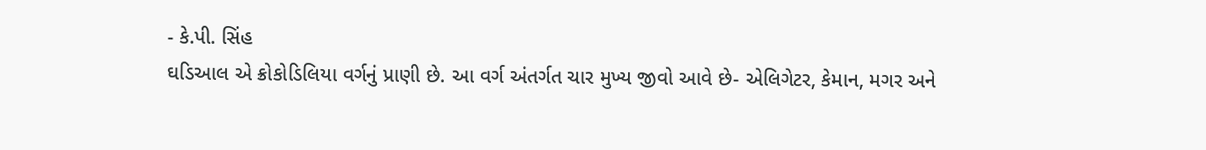- કે.પી. સિંહ
ઘડિઆલ એ ક્રોકોડિલિયા વર્ગનું પ્રાણી છે. આ વર્ગ અંતર્ગત ચાર મુખ્ય જીવો આવે છે- એલિગેટર, કેમાન, મગર અને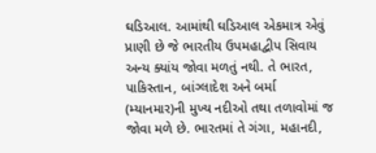ઘડિઆલ. આમાંથી ઘડિઆલ એકમાત્ર એવું પ્રાણી છે જે ભારતીય ઉપમહાદ્વીપ સિવાય અન્ય ક્યાંય જોવા મળતું નથી. તે ભારત, પાકિસ્તાન, બાંગ્લાદેશ અને બર્મા (મ્યાનમાર)ની મુખ્ય નદીઓ તથા તળાવોમાં જ જોવા મળે છે. ભારતમાં તે ગંગા, મહાનદી,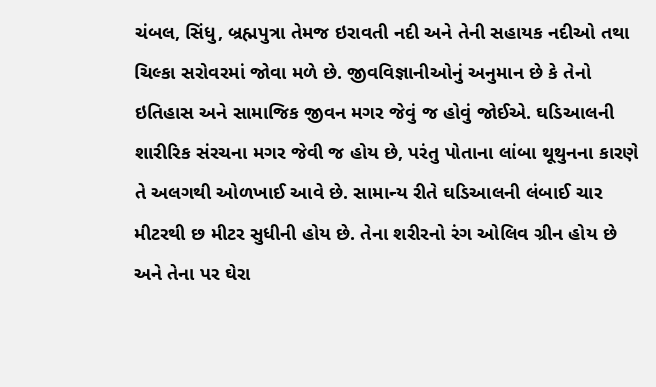ચંબલ, સિંધુ, બ્રહ્મપુત્રા તેમજ ઇરાવતી નદી અને તેની સહાયક નદીઓ તથા ચિલ્કા સરોવરમાં જોવા મળે છે. જીવવિજ્ઞાનીઓનું અનુમાન છે કે તેનો ઇતિહાસ અને સામાજિક જીવન મગર જેવું જ હોવું જોઈએ. ઘડિઆલની શારીરિક સંરચના મગર જેવી જ હોય છે, પરંતુ પોતાના લાંબા થૂથુનના કારણે તે અલગથી ઓળખાઈ આવે છે. સામાન્ય રીતે ઘડિઆલની લંબાઈ ચાર મીટરથી છ મીટર સુધીની હોય છે. તેના શરીરનો રંગ ઓલિવ ગ્રીન હોય છે અને તેના પર ઘેરા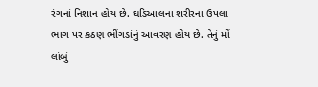રંગનાં નિશાન હોય છે. ઘડિઆલના શરીરના ઉપલા ભાગ પર કઠણ ભીંગડાંનું આવરણ હોય છે. તેનું મોં લાંબું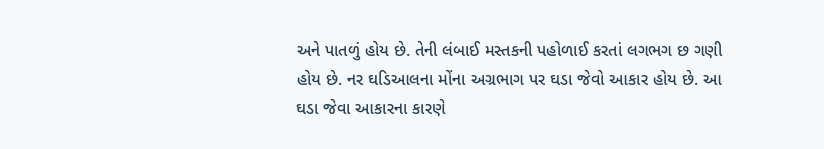અને પાતળું હોય છે. તેની લંબાઈ મસ્તકની પહોળાઈ કરતાં લગભગ છ ગણી હોય છે. નર ઘડિઆલના મોંના અગ્રભાગ પર ઘડા જેવો આકાર હોય છે. આ ઘડા જેવા આકારના કારણે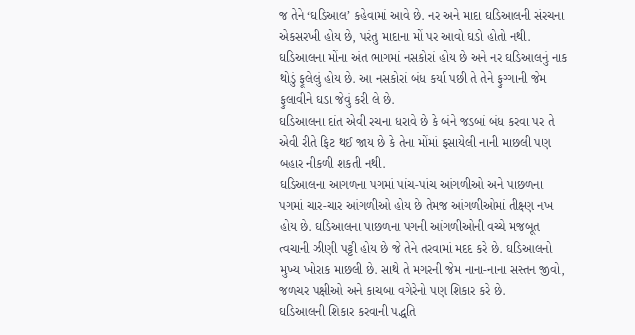જ તેને ‘ઘડિઆલ’ કહેવામાં આવે છે. નર અને માદા ઘડિઆલની સંરચના એકસરખી હોય છે, પરંતુ માદાના મોં પર આવો ઘડો હોતો નથી. ઘડિઆલના મોંના અંત ભાગમાં નસકોરાં હોય છે અને નર ઘડિઆલનું નાક થોડું ફૂલેલું હોય છે. આ નસકોરાં બંધ કર્યા પછી તે તેને ફુગ્ગાની જેમ ફુલાવીને ઘડા જેવું કરી લે છે.
ઘડિઆલના દાંત એવી રચના ધરાવે છે કે બંને જડબાં બંધ કરવા પર તે એવી રીતે ફિટ થઈ જાય છે કે તેના મોંમાં ફસાયેલી નાની માછલી પણ બહાર નીકળી શકતી નથી.
ઘડિઆલના આગળના પગમાં પાંચ-પાંચ આંગળીઓ અને પાછળના પગમાં ચાર-ચાર આંગળીઓ હોય છે તેમજ આંગળીઓમાં તીક્ષ્ણ નખ હોય છે. ઘડિઆલના પાછળના પગની આંગળીઓની વચ્ચે મજબૂત ત્વચાની ઝીણી પટ્ટી હોય છે જે તેને તરવામાં મદદ કરે છે. ઘડિઆલનો મુખ્ય ખોરાક માછલી છે. સાથે તે મગરની જેમ નાના-નાના સસ્તન જીવો, જળચર પક્ષીઓ અને કાચબા વગેરેનો પણ શિકાર કરે છે.
ઘડિઆલની શિકાર કરવાની પદ્ધતિ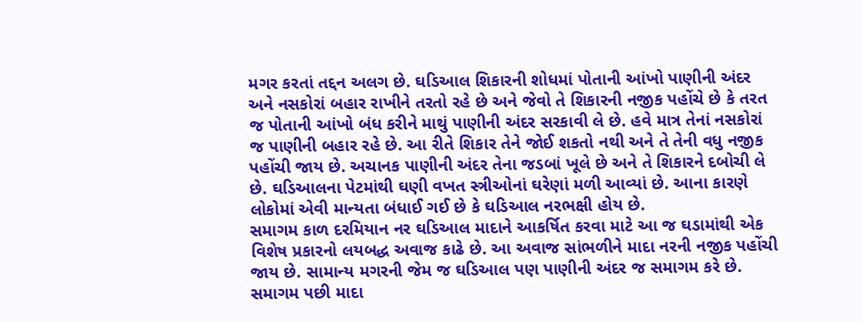મગર કરતાં તદ્દન અલગ છે. ઘડિઆલ શિકારની શોધમાં પોતાની આંખો પાણીની અંદર અને નસકોરાં બહાર રાખીને તરતો રહે છે અને જેવો તે શિકારની નજીક પહોંચે છે કે તરત જ પોતાની આંખો બંધ કરીને માથું પાણીની અંદર સરકાવી લે છે. હવે માત્ર તેનાં નસકોરાં જ પાણીની બહાર રહે છે. આ રીતે શિકાર તેને જોઈ શકતો નથી અને તે તેની વધુ નજીક પહોંચી જાય છે. અચાનક પાણીની અંદર તેના જડબાં ખૂલે છે અને તે શિકારને દબોચી લે છે. ઘડિઆલના પેટમાંથી ઘણી વખત સ્ત્રીઓનાં ઘરેણાં મળી આવ્યાં છે. આના કારણે લોકોમાં એવી માન્યતા બંધાઈ ગઈ છે કે ઘડિઆલ નરભક્ષી હોય છે.
સમાગમ કાળ દરમિયાન નર ઘડિઆલ માદાને આકર્ષિત કરવા માટે આ જ ઘડામાંથી એક વિશેષ પ્રકારનો લયબદ્ધ અવાજ કાઢે છે. આ અવાજ સાંભળીને માદા નરની નજીક પહોંચી જાય છે. સામાન્ય મગરની જેમ જ ઘડિઆલ પણ પાણીની અંદર જ સમાગમ કરે છે. સમાગમ પછી માદા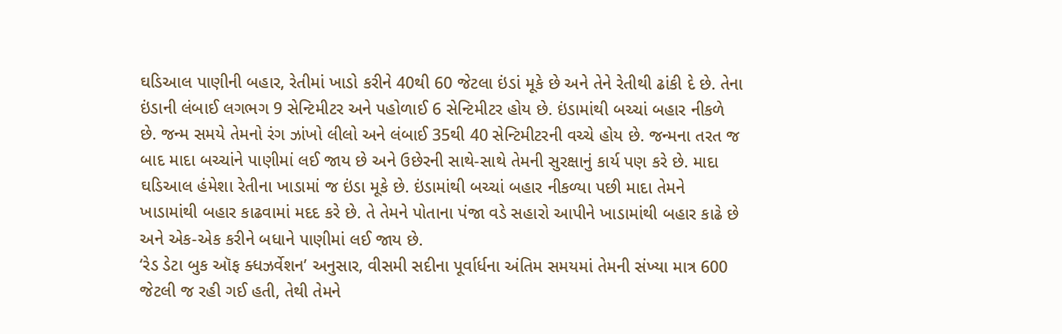ઘડિઆલ પાણીની બહાર, રેતીમાં ખાડો કરીને 40થી 60 જેટલા ઇંડાં મૂકે છે અને તેને રેતીથી ઢાંકી દે છે. તેના ઇંડાની લંબાઈ લગભગ 9 સેન્ટિમીટર અને પહોળાઈ 6 સેન્ટિમીટર હોય છે. ઇંડામાંથી બચ્ચાં બહાર નીકળે છે. જન્મ સમયે તેમનો રંગ ઝાંખો લીલો અને લંબાઈ 35થી 40 સેન્ટિમીટરની વચ્ચે હોય છે. જન્મના તરત જ બાદ માદા બચ્ચાંને પાણીમાં લઈ જાય છે અને ઉછેરની સાથે-સાથે તેમની સુરક્ષાનું કાર્ય પણ કરે છે. માદા ઘડિઆલ હંમેશા રેતીના ખાડામાં જ ઇંડા મૂકે છે. ઇંડામાંથી બચ્ચાં બહાર નીકળ્યા પછી માદા તેમને ખાડામાંથી બહાર કાઢવામાં મદદ કરે છે. તે તેમને પોતાના પંજા વડે સહારો આપીને ખાડામાંથી બહાર કાઢે છે અને એક-એક કરીને બધાને પાણીમાં લઈ જાય છે.
‘રેડ ડેટા બુક ઑફ ક્ધઝર્વેશન’ અનુસાર, વીસમી સદીના પૂર્વાર્ધના અંતિમ સમયમાં તેમની સંખ્યા માત્ર 600 જેટલી જ રહી ગઈ હતી, તેથી તેમને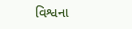વિશ્વના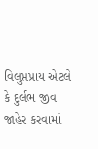વિલુપ્તપ્રાય એટલે કે દુર્લભ જીવ જાહેર કરવામાં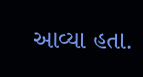આવ્યા હતા.